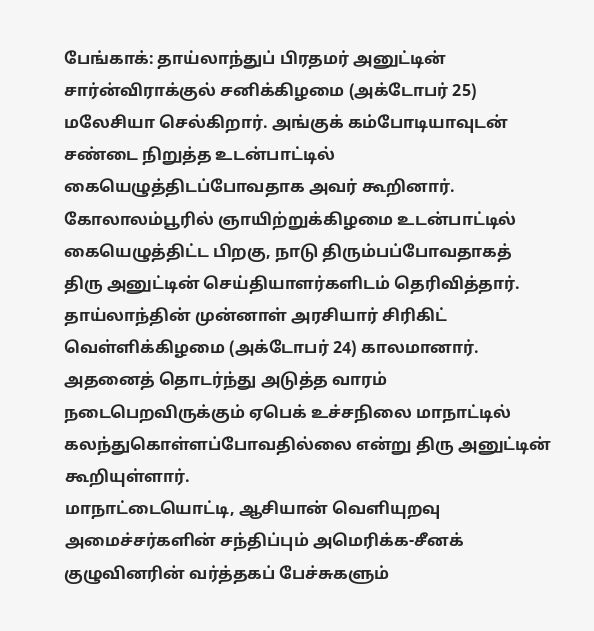பேங்காக்: தாய்லாந்துப் பிரதமர் அனுட்டின் சார்ன்விராக்குல் சனிக்கிழமை (அக்டோபர் 25) மலேசியா செல்கிறார். அங்குக் கம்போடியாவுடன் சண்டை நிறுத்த உடன்பாட்டில் கையெழுத்திடப்போவதாக அவர் கூறினார்.
கோலாலம்பூரில் ஞாயிற்றுக்கிழமை உடன்பாட்டில் கையெழுத்திட்ட பிறகு, நாடு திரும்பப்போவதாகத் திரு அனுட்டின் செய்தியாளர்களிடம் தெரிவித்தார்.
தாய்லாந்தின் முன்னாள் அரசியார் சிரிகிட் வெள்ளிக்கிழமை (அக்டோபர் 24) காலமானார். அதனைத் தொடர்ந்து அடுத்த வாரம் நடைபெறவிருக்கும் ஏபெக் உச்சநிலை மாநாட்டில் கலந்துகொள்ளப்போவதில்லை என்று திரு அனுட்டின் கூறியுள்ளார்.
மாநாட்டையொட்டி, ஆசியான் வெளியுறவு அமைச்சர்களின் சந்திப்பும் அமெரிக்க-சீனக் குழுவினரின் வர்த்தகப் பேச்சுகளும்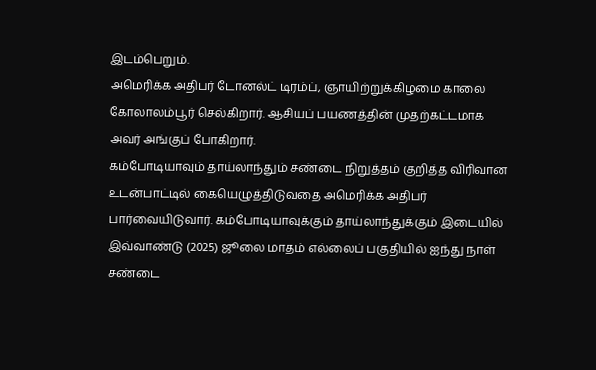இடம்பெறும்.
அமெரிக்க அதிபர் டோனல்ட் டிரம்ப், ஞாயிற்றுக்கிழமை காலை கோலாலம்பூர் செல்கிறார். ஆசியப் பயணத்தின் முதற்கட்டமாக அவர் அங்குப் போகிறார்.
கம்போடியாவும் தாய்லாந்தும் சண்டை நிறுத்தம் குறித்த விரிவான உடன்பாட்டில் கையெழுத்திடுவதை அமெரிக்க அதிபர் பார்வையிடுவார். கம்போடியாவுக்கும் தாய்லாந்துக்கும் இடையில் இவ்வாண்டு (2025) ஜூலை மாதம் எல்லைப் பகுதியில் ஐந்து நாள் சண்டை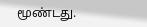மூண்டது.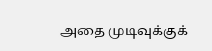அதை முடிவுக்குக்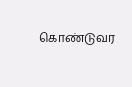கொண்டுவர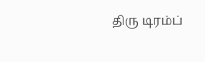திரு டிரம்ப்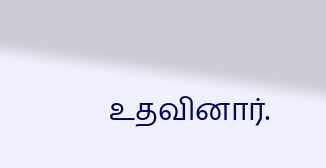உதவினார்.